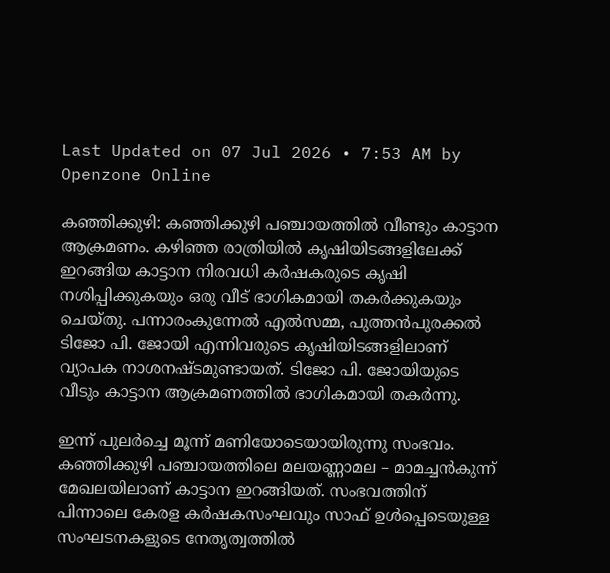Last Updated on 07 Jul 2026 • 7:53 AM by Openzone Online

കഞ്ഞിക്കുഴി: കഞ്ഞിക്കുഴി പഞ്ചായത്തിൽ വീണ്ടും കാട്ടാന ആക്രമണം. കഴിഞ്ഞ രാത്രിയിൽ കൃഷിയിടങ്ങളിലേക്ക് ഇറങ്ങിയ കാട്ടാന നിരവധി കർഷകരുടെ കൃഷി നശിപ്പിക്കുകയും ഒരു വീട് ഭാഗികമായി തകർക്കുകയും ചെയ്തു. പന്നാരംകുന്നേൽ എൽസമ്മ, പുത്തൻപുരക്കൽ ടിജോ പി. ജോയി എന്നിവരുടെ കൃഷിയിടങ്ങളിലാണ് വ്യാപക നാശനഷ്ടമുണ്ടായത്. ടിജോ പി. ജോയിയുടെ വീടും കാട്ടാന ആക്രമണത്തിൽ ഭാഗികമായി തകർന്നു.

ഇന്ന് പുലർച്ചെ മൂന്ന് മണിയോടെയായിരുന്നു സംഭവം. കഞ്ഞിക്കുഴി പഞ്ചായത്തിലെ മലയണ്ണാമല – മാമച്ചൻകുന്ന് മേഖലയിലാണ് കാട്ടാന ഇറങ്ങിയത്. സംഭവത്തിന് പിന്നാലെ കേരള കർഷകസംഘവും സാഫ് ഉൾപ്പെടെയുള്ള സംഘടനകളുടെ നേതൃത്വത്തിൽ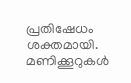പ്രതിഷേധം ശക്തമായി. മണിക്കൂറുകൾ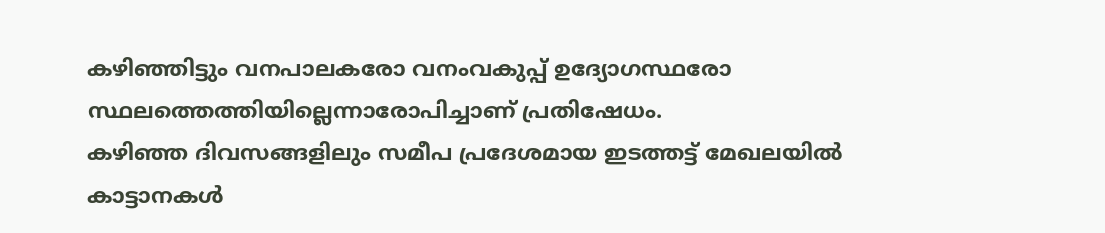കഴിഞ്ഞിട്ടും വനപാലകരോ വനംവകുപ്പ് ഉദ്യോഗസ്ഥരോ സ്ഥലത്തെത്തിയില്ലെന്നാരോപിച്ചാണ് പ്രതിഷേധം.
കഴിഞ്ഞ ദിവസങ്ങളിലും സമീപ പ്രദേശമായ ഇടത്തട്ട് മേഖലയിൽ കാട്ടാനകൾ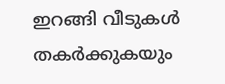ഇറങ്ങി വീടുകൾ തകർക്കുകയും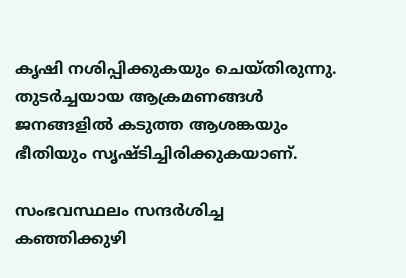കൃഷി നശിപ്പിക്കുകയും ചെയ്തിരുന്നു. തുടർച്ചയായ ആക്രമണങ്ങൾ ജനങ്ങളിൽ കടുത്ത ആശങ്കയും ഭീതിയും സൃഷ്ടിച്ചിരിക്കുകയാണ്.

സംഭവസ്ഥലം സന്ദർശിച്ച കഞ്ഞിക്കുഴി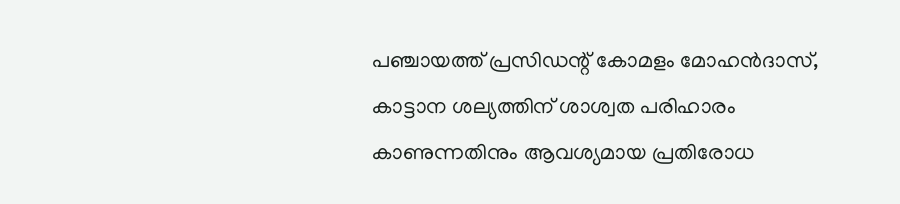പഞ്ചായത്ത് പ്രസിഡന്റ് കോമളം മോഹൻദാസ്, കാട്ടാന ശല്യത്തിന് ശാശ്വത പരിഹാരം കാണുന്നതിനും ആവശ്യമായ പ്രതിരോധ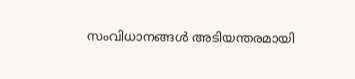സംവിധാനങ്ങൾ അടിയന്തരമായി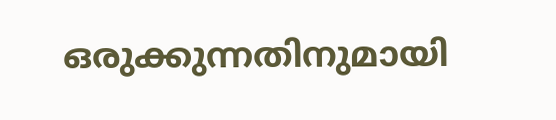ഒരുക്കുന്നതിനുമായി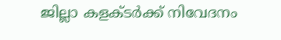ജില്ലാ കളക്ടർക്ക് നിവേദനം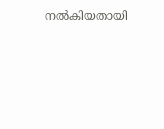നൽകിയതായി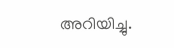അറിയിച്ചു.